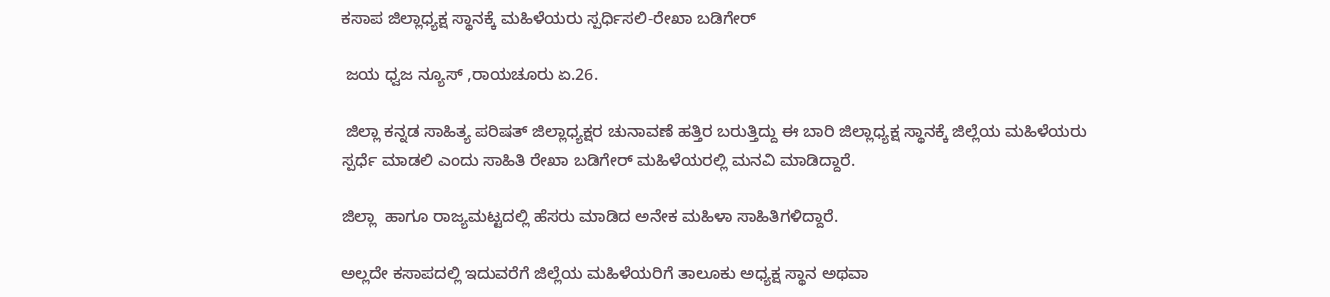ಕಸಾಪ ಜಿಲ್ಲಾಧ್ಯಕ್ಷ ಸ್ಥಾನಕ್ಕೆ ಮಹಿಳೆಯರು ಸ್ಪರ್ಧಿಸಲಿ-ರೇಖಾ ಬಡಿಗೇರ್

 ಜಯ ಧ್ವಜ ನ್ಯೂಸ್ ,ರಾಯಚೂರು ಏ.26.

 ಜಿಲ್ಲಾ ಕನ್ನಡ ಸಾಹಿತ್ಯ ಪರಿಷತ್ ಜಿಲ್ಲಾಧ್ಯಕ್ಷರ ಚುನಾವಣೆ ಹತ್ತಿರ ಬರುತ್ತಿದ್ದು ಈ ಬಾರಿ ಜಿಲ್ಲಾಧ್ಯಕ್ಷ ಸ್ಥಾನಕ್ಕೆ ಜಿಲ್ಲೆಯ ಮಹಿಳೆಯರು ಸ್ಪರ್ಧೆ ಮಾಡಲಿ ಎಂದು ಸಾಹಿತಿ ರೇಖಾ ಬಡಿಗೇರ್ ಮಹಿಳೆಯರಲ್ಲಿ ಮನವಿ ಮಾಡಿದ್ದಾರೆ.

ಜಿಲ್ಲಾ  ಹಾಗೂ ರಾಜ್ಯಮಟ್ಟದಲ್ಲಿ ಹೆಸರು ಮಾಡಿದ ಅನೇಕ ಮಹಿಳಾ ಸಾಹಿತಿಗಳಿದ್ದಾರೆ.

ಅಲ್ಲದೇ ಕಸಾಪದಲ್ಲಿ ಇದುವರೆಗೆ ಜಿಲ್ಲೆಯ ಮಹಿಳೆಯರಿಗೆ ತಾಲೂಕು ಅಧ್ಯಕ್ಷ ಸ್ಥಾನ ಅಥವಾ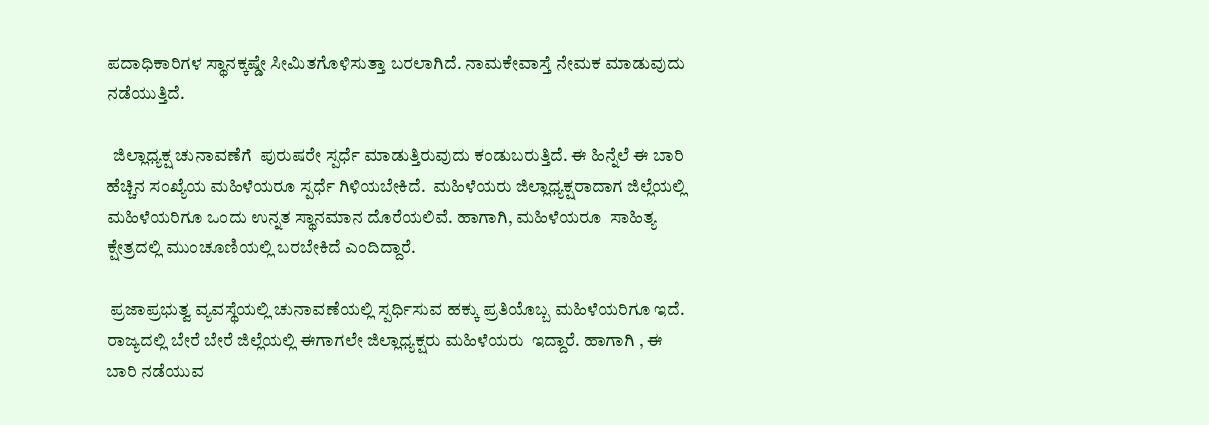ಪದಾಧಿಕಾರಿಗಳ ಸ್ಥಾನಕ್ಕಷ್ಡೇ ಸೀಮಿತಗೊಳಿಸುತ್ತಾ ಬರಲಾಗಿದೆ. ನಾಮಕೇವಾಸ್ತೆ ನೇಮಕ ಮಾಡುವುದು ನಡೆಯುತ್ತಿದೆ.

  ಜಿಲ್ಲಾಧ್ಯಕ್ಷ ಚುನಾವಣೆಗೆ  ಪುರುಷರೇ ಸ್ಪರ್ಧೆ ಮಾಡುತ್ತಿರುವುದು ಕಂಡುಬರುತ್ತಿದೆ. ಈ ಹಿನ್ನೆಲೆ ಈ ಬಾರಿ ಹೆಚ್ಚಿನ ಸಂಖ್ಯೆಯ ಮಹಿಳೆಯರೂ ಸ್ಪರ್ಧೆ ಗಿಳಿಯಬೇಕಿದೆ.  ಮಹಿಳೆಯರು ಜಿಲ್ಲಾಧ್ಯಕ್ಷರಾದಾಗ ಜಿಲ್ಲೆಯಲ್ಲಿ ಮಹಿಳೆಯರಿಗೂ ಒಂದು ಉನ್ನತ ಸ್ಥಾನಮಾನ ದೊರೆಯಲಿವೆ. ಹಾಗಾಗಿ, ಮಹಿಳೆಯರೂ  ಸಾಹಿತ್ಯ ಕ್ಷೇತ್ರದಲ್ಲಿ ಮುಂಚೂಣಿಯಲ್ಲಿ ಬರಬೇಕಿದೆ ಎಂದಿದ್ದಾರೆ.

 ಪ್ರಜಾಪ್ರಭುತ್ವ ವ್ಯವಸ್ಥೆಯಲ್ಲಿ ಚುನಾವಣೆಯಲ್ಲಿ ಸ್ಪರ್ಧಿಸುವ ಹಕ್ಕು ಪ್ರತಿಯೊಬ್ಬ ಮಹಿಳೆಯರಿಗೂ ಇದೆ. ರಾಜ್ಯದಲ್ಲಿ ಬೇರೆ ಬೇರೆ ಜಿಲ್ಲೆಯಲ್ಲಿ ಈಗಾಗಲೇ ಜಿಲ್ಲಾಧ್ಯಕ್ಷರು ಮಹಿಳೆಯರು  ಇದ್ದಾರೆ. ಹಾಗಾಗಿ , ಈ ಬಾರಿ ನಡೆಯುವ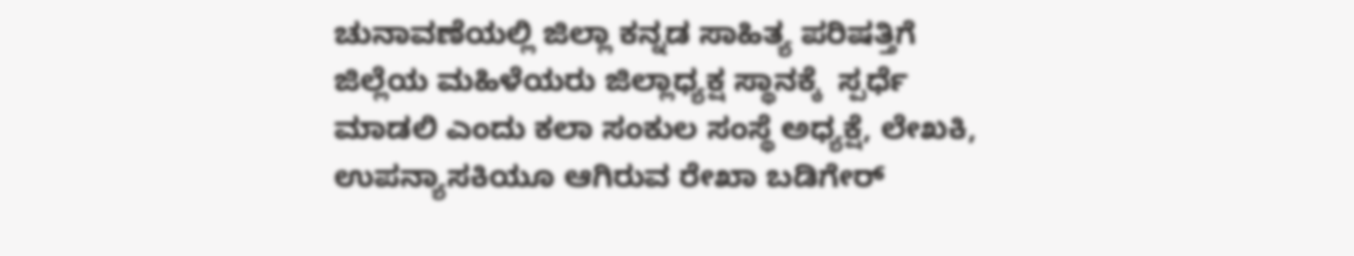ಚುನಾವಣೆಯಲ್ಲಿ ಜಿಲ್ಲಾ ಕನ್ನಡ ಸಾಹಿತ್ಯ ಪರಿಷತ್ತಿಗೆ ಜಿಲ್ಲೆಯ ಮಹಿಳೆಯರು ಜಿಲ್ಲಾಧ್ಯಕ್ಷ ಸ್ಥಾನಕ್ಕೆ  ಸ್ಪರ್ಧೆ ಮಾಡಲಿ ಎಂದು ಕಲಾ ಸಂಕುಲ ಸಂಸ್ಥೆ ಅಧ್ಯಕ್ಷೆ, ಲೇಖಕಿ, ಉಪನ್ಯಾಸಕಿಯೂ ಆಗಿರುವ ರೇಖಾ ಬಡಿಗೇರ್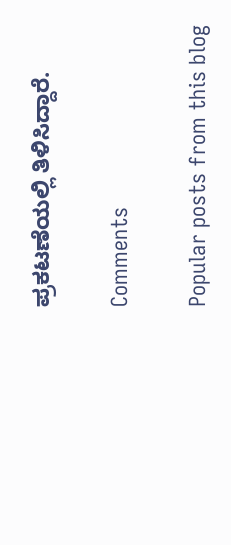ಪ್ರಕಟಣೆಯಲ್ಲಿ ತಿಳಿಸಿದ್ದಾರೆ.

Comments

Popular posts from this blog